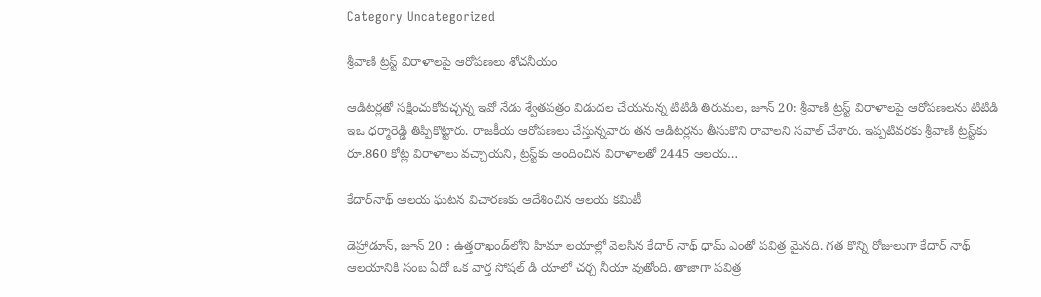Category Uncategorized

శ్రీ‌వాణి ట్రస్ట్ ‌విరాళాలపై ఆరోపణలు శోచనీయం

ఆడిటర్లతో సక్షించుకోవచ్చన్న ఇవో నేడు శ్వేతపత్రం విడుదల చేయనున్న టిటిడి తిరుమల, జూన్‌ 20: శ్రీ‌వాణి ట్రస్ట్ ‌విరాళాలపై ఆరోపణలను టిటిడి ఇఒ ధర్మారెడ్డి తిప్పికొట్టారు. రాజకీయ ఆరోపణలు చేస్తున్నవారు తన ఆడిటర్లను తీసుకొని రావాలని సవాల్‌ ‌చేశారు. ఇప్పటివరకు శ్రీవాణి ట్రస్ట్‌కు రూ.860 కోట్ల విరాళాలు వచ్చాయని, ట్రస్ట్‌కు అందించిన విరాళాలతో 2445 ఆలయ…

కేదార్‌నాథ్‌ ఆలయ ఘటన విచారణకు ఆదేశించిన ఆలయ కమిటీ

డెహ్రాడూన్‌, జూన్‌ 20 : ఉత్తరాఖండ్‌లోని హిమా లయాల్లో వెలసిన కేదార్‌ ‌నాథ్‌ ‌ధామ్‌ ఎం‌తో పవిత్ర మైనది. గత కొన్ని రోజులుగా కేదార్‌ ‌నాథ్‌ ఆలయానికి సంబ ఏదో ఒక వార్త సోషల్‌ ‌డి యాలో చర్చ నీయా వుతోంది. తాజాగా పవిత్ర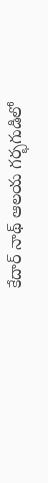కేదార్‌ ‌నాథ్‌ ఆలయ గర్భగుడిలో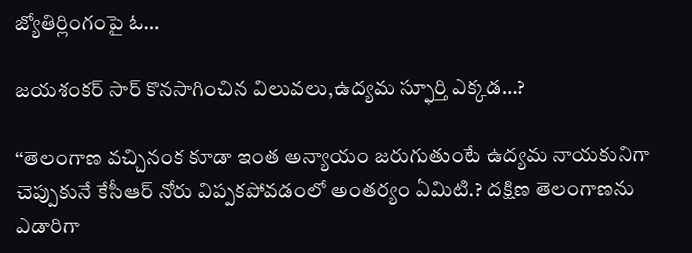జ్యోతిర్లింగంపై ఓ…

జయశంకర్‌ ‌సార్‌ ‌కొనసాగించిన విలువలు,ఉద్యమ స్ఫూర్తి ఎక్కడ…?

‘‘తెలంగాణ వచ్చినంక కూడా ఇంత అన్యాయం జరుగుతుంటే ఉద్యమ నాయకునిగా చెప్పుకునే కేసీఆర్‌ ‌నోరు విప్పకపోవడంలో అంతర్యం ఏమిటి.? దక్షిణ తెలంగాణను ఎడారిగా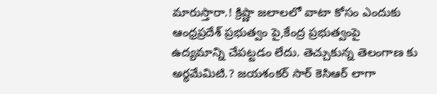మారుస్తారా.! క్రిష్ణా జలాలలో వాటా కోసం ఎందుకు ఆంధ్రప్రదేశ్‌ ‌ప్రభుత్వం పై,కేంద్ర ప్రభుత్వంపై ఉద్యమాన్ని చేపట్టడం లేదు. తెచ్చుకున్న తెలంగాణ కు అర్థమేమిటి.? జయశంకర్‌ ‌సార్‌ ‌కెసిఆర్‌ ‌లాగా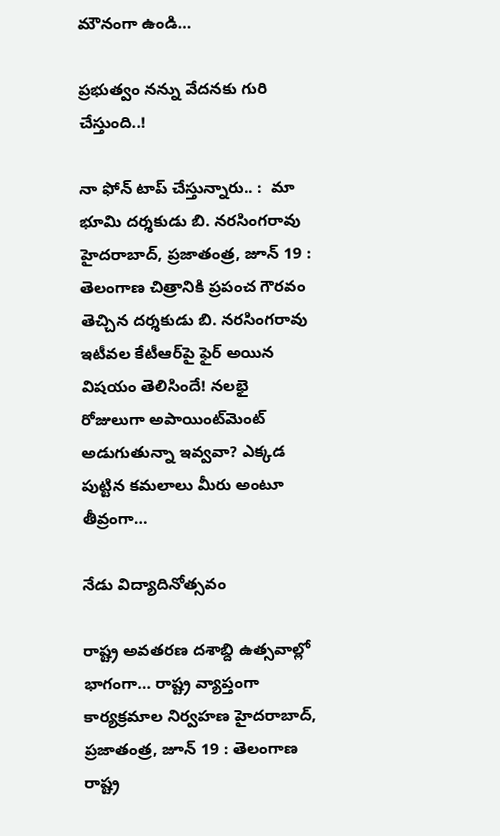మౌనంగా ఉండి…

ప్రభుత్వం నన్ను వేదనకు గురి చేస్తుంది..!

నా ఫోన్‌ ‌టాప్‌ ‌చేస్తున్నారు.. :  మా భూమి దర్శకుడు బి. నరసింగరావు హైదరాబాద్‌, ప్రజాతంత్ర, జూన్‌ 19 : తెలంగాణ చిత్రానికి ప్రపంచ గౌరవం తెచ్చిన దర్శకుడు బి. నరసింగరావు ఇటీవల కేటీఆర్‌పై ఫైర్‌ అయిన విషయం తెలిసిందే! నలభై రోజులుగా అపాయింట్‌మెంట్‌ అడుగుతున్నా ఇవ్వవా? ఎక్కడ పుట్టిన కమలాలు మీరు అంటూ తీవ్రంగా…

నేడు విద్యాదినోత్సవం

రాష్ట్ర అవతరణ దశాబ్ది ఉత్సవాల్లో భాగంగా… రాష్ట్ర వ్యాప్తంగా కార్యక్రమాల నిర్వహణ హైదరాబాద్‌, ప్రజాతంత్ర, జూన్‌ 19 : తెలంగాణ రాష్ట్ర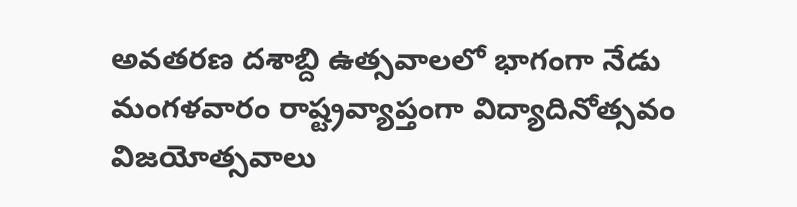అవతరణ దశాబ్ది ఉత్సవాలలో భాగంగా నేడు మంగళవారం రాష్ట్రవ్యాప్తంగా విద్యాదినోత్సవం విజయోత్సవాలు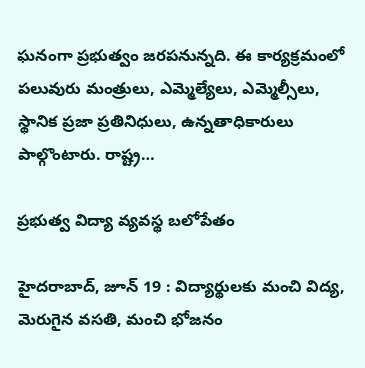ఘనంగా ప్రభుత్వం జరపనున్నది. ఈ కార్యక్రమంలో పలువురు మంత్రులు, ఎమ్మెల్యేలు, ఎమ్మెల్సీలు, స్థానిక ప్రజా ప్రతినిధులు, ఉన్నతాధికారులు పాల్గొంటారు. రాష్ట్ర…

ప్రభుత్వ విద్యా వ్యవస్థ బలోపేతం

హైదరాబాద్‌, జూన్‌ 19 : విద్యార్థులకు మంచి విద్య, మెరుగైన వసతి, మంచి భోజనం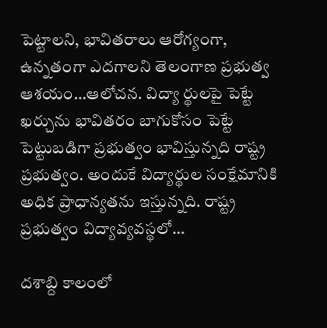పెట్టాలని, భావితరాలు ఆరోగ్యంగా, ఉన్నతంగా ఎదగాలని తెలంగాణ ప్రభుత్వ ఆశయం…ఆలోచన. విద్యా ర్థులపై పెట్టే ఖర్చును భావితరం బాగుకోసం పెట్టే పెట్టుబడిగా ప్రభుత్వం భావిస్తున్నది రాష్ట్ర ప్రభుత్వం. అందుకే విద్యార్థుల సంక్షేమానికి అధిక ప్రాధాన్యతను ఇస్తున్నది. రాష్ట్ర ప్రభుత్వం విద్యావ్యవస్థలో…

దశాబ్ది కాలంలో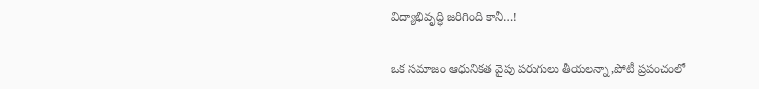విద్యాభివృద్ధి జరిగింది కానీ…!

ఒక సమాజం ఆధునికత వైపు పరుగులు తీయలన్నా,పోటీ ప్రపంచంలో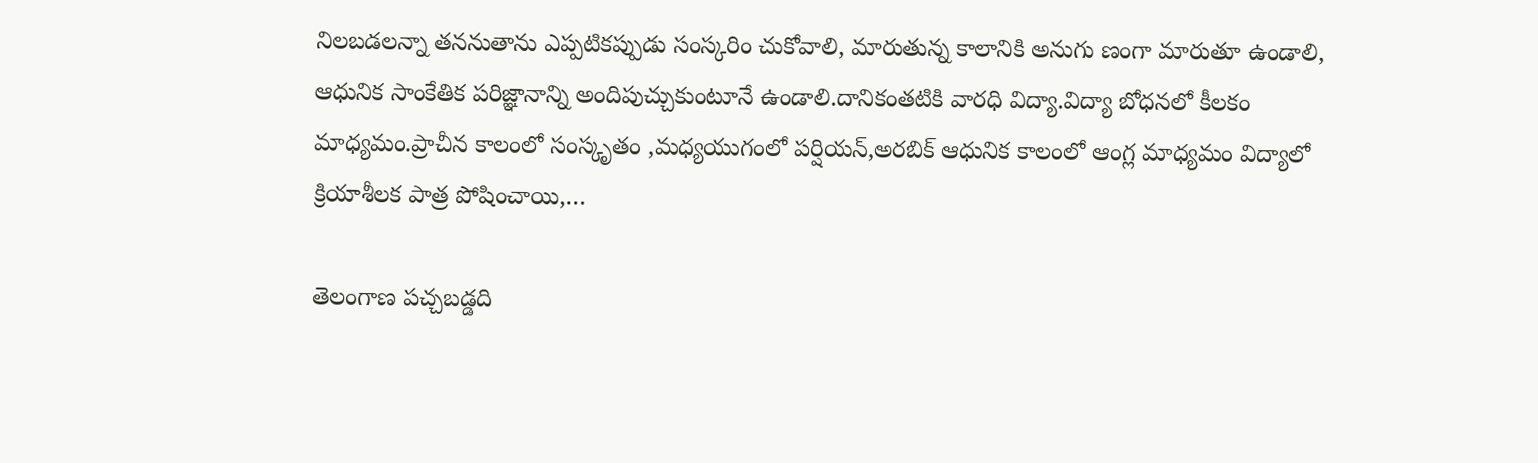నిలబడలన్నా తననుతాను ఎప్పటికప్పుడు సంస్కరిం చుకోవాలి, మారుతున్న కాలానికి అనుగు ణంగా మారుతూ ఉండాలి, ఆధునిక సాంకేతిక పరిజ్ఞానాన్ని అందిపుచ్చుకుంటూనే ఉండాలి.దానికంతటికి వారధి విద్యా.విద్యా బోధనలో కీలకం మాధ్యమం.ప్రాచీన కాలంలో సంస్కృతం ,మధ్యయుగంలో పర్షియన్‌,అరబిక్‌ ఆధునిక కాలంలో ఆంగ్ల మాధ్యమం విద్యాలో  క్రియాశీలక పాత్ర పోషించాయి,…

తెలంగాణ పచ్చబడ్డది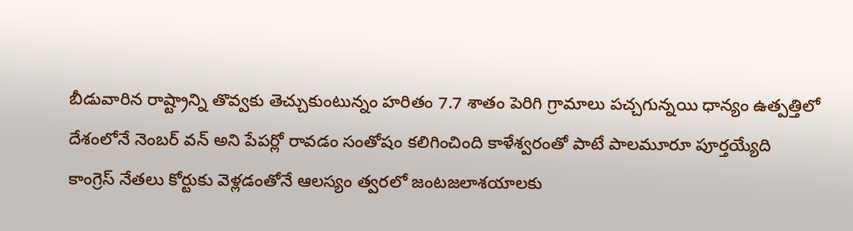బీడువారిన రాష్ట్రాన్ని తొవ్వకు తెచ్చుకుంటున్నం హరితం 7.7 శాతం పెరిగి గ్రామాలు పచ్చగున్నయి ధాన్యం ఉత్పత్తిలో దేశంలోనే నెంబర్‌ ‌వన్‌ అని పేపర్లో రావడం సంతోషం కలిగించింది కాళేశ్వరంతో పాటే పాలమూరూ పూర్తయ్యేది కాంగ్రెస్‌ ‌నేతలు కోర్టుకు వెళ్లడంతోనే ఆలస్యం త్వరలో జంటజలాశయాలకు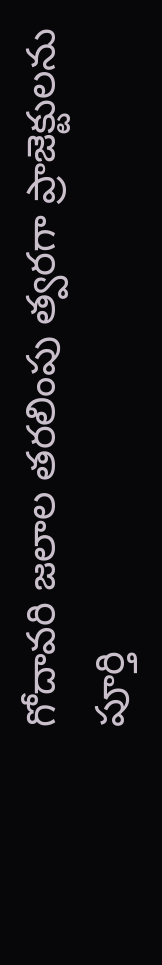గోదావరి జలాల తరలింపు త్వరగా ప్రాజెక్టులను పూర్తి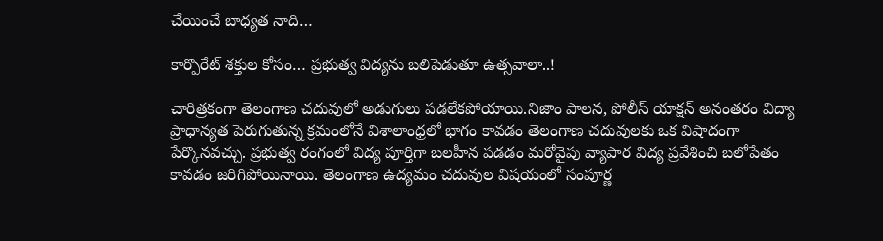చేయించే బాధ్యత నాది…

కార్పొరేట్ శక్తుల కోసం… ప్రభుత్వ విద్యను బలిపెడుతూ ఉత్సవాలా..!

చారిత్రకంగా తెలంగాణ చదువులో అడుగులు పడలేకపోయాయి.నిజాం పాలన, పోలీస్ యాక్షన్ అనంతరం విద్యా ప్రాధాన్యత పెరుగుతున్న క్రమంలోనే విశాలాంధ్రలో భాగం కావడం తెలంగాణ చదువులకు ఒక విషాదంగా పేర్కొనవచ్చు. ప్రభుత్వ రంగంలో విద్య పూర్తిగా బలహీన పడడం మరోవైపు వ్యాపార విద్య ప్రవేశించి బలోపేతం కావడం జరిగిపోయినాయి. తెలంగాణ ఉద్యమం చదువుల విషయంలో సంపూర్ణ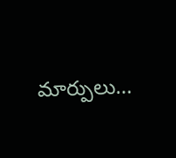మార్పులు…